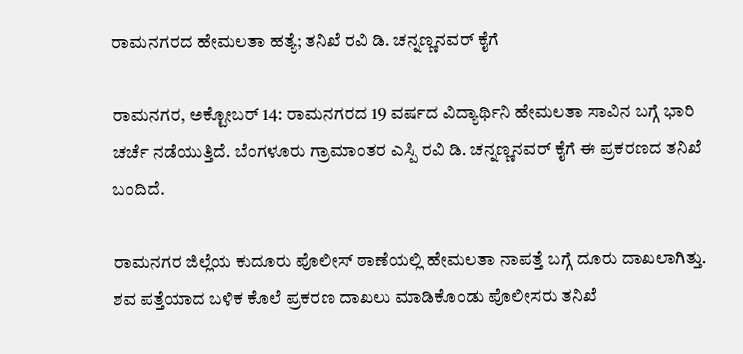ರಾಮನಗರದ ಹೇಮಲತಾ ಹತ್ಯೆ; ತನಿಖೆ ರವಿ ಡಿ. ಚನ್ನಣ್ಣನವರ್ ಕೈಗೆ

ರಾಮನಗರ, ಅಕ್ಟೋಬರ್ 14: ರಾಮನಗರದ 19 ವರ್ಷದ ವಿದ್ಯಾರ್ಥಿನಿ ಹೇಮಲತಾ ಸಾವಿನ ಬಗ್ಗೆ ಭಾರಿ ಚರ್ಚೆ ನಡೆಯುತ್ತಿದೆ. ಬೆಂಗಳೂರು ಗ್ರಾಮಾಂತರ ಎಸ್ಪಿ ರವಿ ಡಿ. ಚನ್ನಣ್ಣನವರ್ ಕೈಗೆ ಈ ಪ್ರಕರಣದ ತನಿಖೆ ಬಂದಿದೆ.

ರಾಮನಗರ ಜಿಲ್ಲೆಯ ಕುದೂರು ಪೊಲೀಸ್ ಠಾಣೆಯಲ್ಲಿ ಹೇಮಲತಾ ನಾಪತ್ತೆ ಬಗ್ಗೆ ದೂರು ದಾಖಲಾಗಿತ್ತು. ಶವ ಪತ್ತೆಯಾದ ಬಳಿಕ ಕೊಲೆ ಪ್ರಕರಣ ದಾಖಲು ಮಾಡಿಕೊಂಡು ಪೊಲೀಸರು ತನಿಖೆ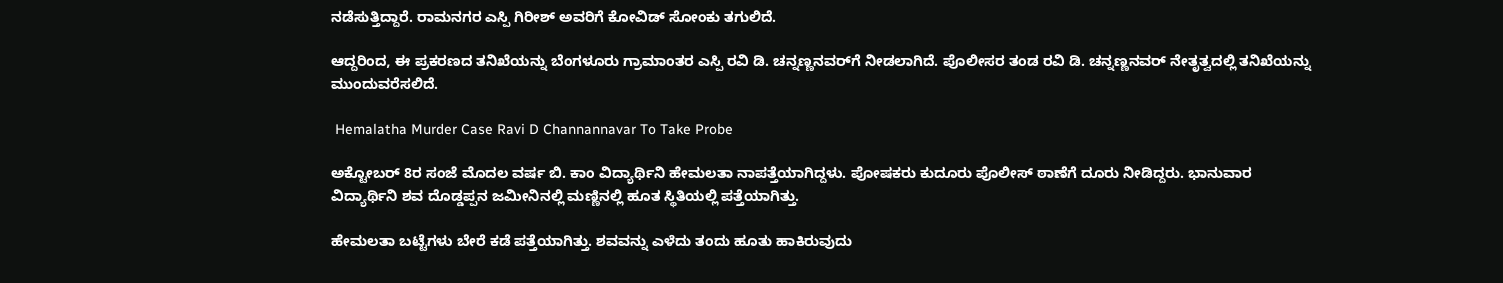ನಡೆಸುತ್ತಿದ್ದಾರೆ. ರಾಮನಗರ ಎಸ್ಪಿ ಗಿರೀಶ್ ಅವರಿಗೆ ಕೋವಿಡ್ ಸೋಂಕು ತಗುಲಿದೆ.

ಆದ್ದರಿಂದ, ಈ ಪ್ರಕರಣದ ತನಿಖೆಯನ್ನು ಬೆಂಗಳೂರು ಗ್ರಾಮಾಂತರ ಎಸ್ಪಿ ರವಿ ಡಿ. ಚನ್ನಣ್ಣನವರ್‌ಗೆ ನೀಡಲಾಗಿದೆ. ಪೊಲೀಸರ ತಂಡ ರವಿ ಡಿ. ಚನ್ನಣ್ಣನವರ್ ನೇತೃತ್ವದಲ್ಲಿ ತನಿಖೆಯನ್ನು ಮುಂದುವರೆಸಲಿದೆ.

 Hemalatha Murder Case Ravi D Channannavar To Take Probe

ಅಕ್ಟೋಬರ್ 8ರ ಸಂಜೆ ಮೊದಲ ವರ್ಷ ಬಿ. ಕಾಂ ವಿದ್ಯಾರ್ಥಿನಿ ಹೇಮಲತಾ ನಾಪತ್ತೆಯಾಗಿದ್ದಳು. ಪೋಷಕರು ಕುದೂರು ಪೊಲೀಸ್ ಠಾಣೆಗೆ ದೂರು ನೀಡಿದ್ದರು. ಭಾನುವಾರ ವಿದ್ಯಾರ್ಥಿನಿ ಶವ ದೊಡ್ಡಪ್ಪನ ಜಮೀನಿನಲ್ಲಿ ಮಣ್ಣಿನಲ್ಲಿ ಹೂತ ಸ್ಥಿತಿಯಲ್ಲಿ ಪತ್ತೆಯಾಗಿತ್ತು.

ಹೇಮಲತಾ ಬಟ್ಟೆಗಳು ಬೇರೆ ಕಡೆ ಪತ್ತೆಯಾಗಿತ್ತು. ಶವವನ್ನು ಎಳೆದು ತಂದು ಹೂತು ಹಾಕಿರುವುದು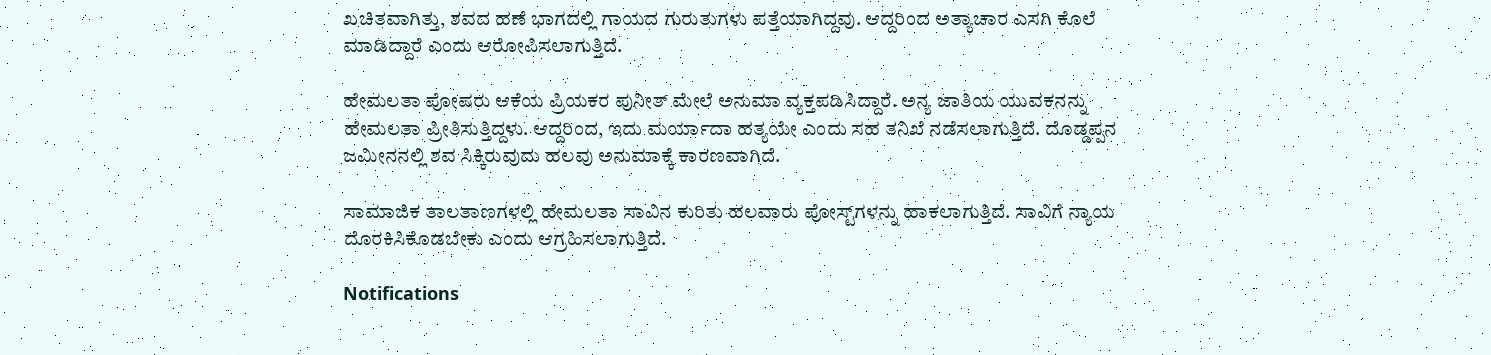ಖಚಿತವಾಗಿತ್ತು, ಶವದ ಹಣೆ ಭಾಗದಲ್ಲಿ ಗಾಯದ ಗುರುತುಗಳು ಪತ್ತೆಯಾಗಿದ್ದವು. ಆದ್ದರಿಂದ ಅತ್ಯಾಚಾರ ಎಸಗಿ ಕೊಲೆ ಮಾಡಿದ್ದಾರೆ ಎಂದು ಆರೋಪಿಸಲಾಗುತ್ತಿದೆ.

ಹೇಮಲತಾ ಪೋಷರು ಆಕೆಯ ಪ್ರಿಯಕರ ಪುನೀತ್ ಮೇಲೆ ಅನುಮಾ ವ್ಯಕ್ತಪಡಿಸಿದ್ದಾರೆ. ಅನ್ಯ ಜಾತಿಯ ಯುವಕನನ್ನು ಹೇಮಲತಾ ಪ್ರೀತಿಸುತ್ತಿದ್ದಳು. ಆದ್ದರಿಂದ, ಇದು ಮರ್ಯಾದಾ ಹತ್ಯಯೇ ಎಂದು ಸಹ ತನಿಖೆ ನಡೆಸಲಾಗುತ್ತಿದೆ. ದೊಡ್ಡಪ್ಪನ ಜಮೀನನಲ್ಲಿ ಶವ ಸಿಕ್ಕಿರುವುದು ಹಲವು ಅನುಮಾಕ್ಕೆ ಕಾರಣವಾಗಿದೆ.

ಸಾಮಾಜಿಕ ತಾಲತಾಣಗಳಲ್ಲಿ ಹೇಮಲತಾ ಸಾವಿನ ಕುರಿತು ಹಲವಾರು ಪೋಸ್ಟ್‌ಗಳನ್ನು ಹಾಕಲಾಗುತ್ತಿದೆ. ಸಾವಿಗೆ ನ್ಯಾಯ ದೊರಕಿಸಿಕೊಡಬೇಕು ಎಂದು ಆಗ್ರಹಿಸಲಾಗುತ್ತಿದೆ.

Notifications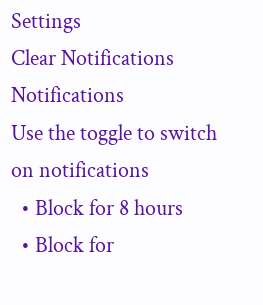Settings
Clear Notifications
Notifications
Use the toggle to switch on notifications
  • Block for 8 hours
  • Block for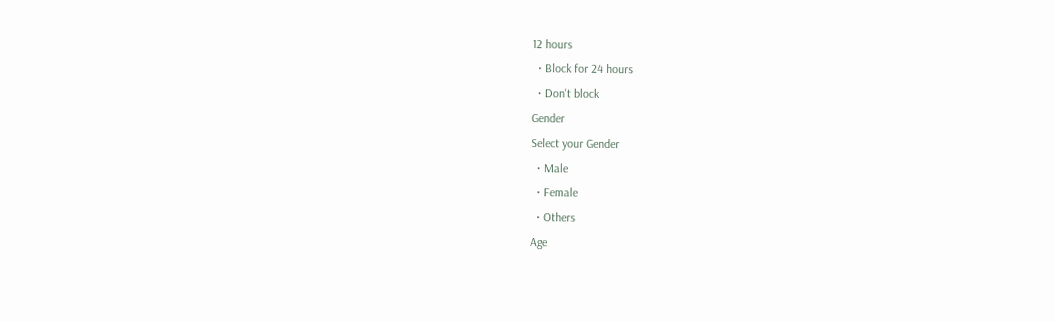12 hours
  • Block for 24 hours
  • Don't block
Gender
Select your Gender
  • Male
  • Female
  • Others
Age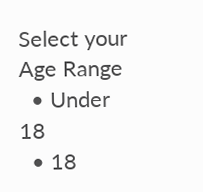Select your Age Range
  • Under 18
  • 18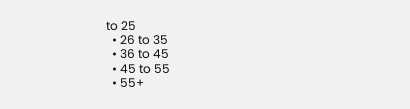to 25
  • 26 to 35
  • 36 to 45
  • 45 to 55
  • 55+